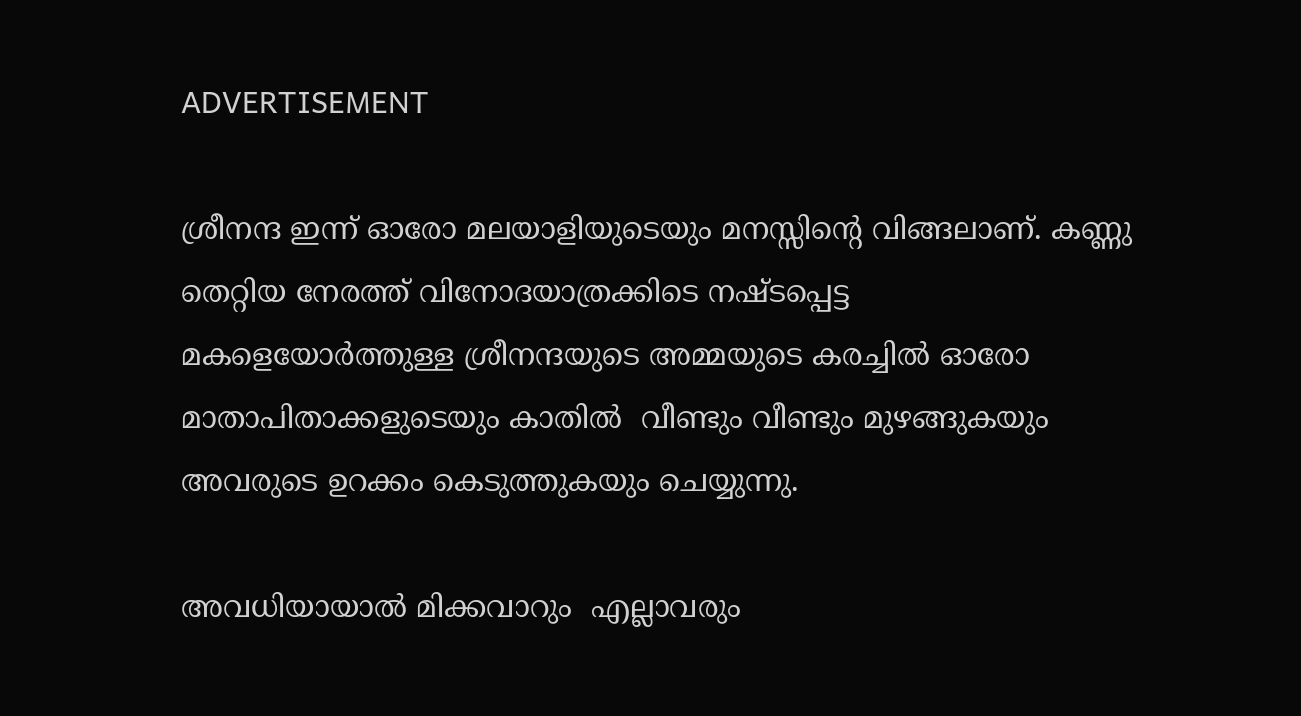ADVERTISEMENT

ശ്രീനന്ദ ഇന്ന് ഓരോ മലയാളിയുടെയും മനസ്സിന്റെ വിങ്ങലാണ്. കണ്ണു തെറ്റിയ നേരത്ത് വിനോദയാത്രക്കിടെ നഷ്ടപ്പെട്ട മകളെയോർത്തുള്ള ശ്രീനന്ദയുടെ അമ്മയുടെ കരച്ചിൽ ഓരോ മാതാപിതാക്കളുടെയും കാതിൽ  വീണ്ടും വീണ്ടും മുഴങ്ങുകയും അവരുടെ ഉറക്കം കെടുത്തുകയും ചെയ്യുന്നു.

അവധിയായാൽ മിക്കവാറും  എല്ലാവരും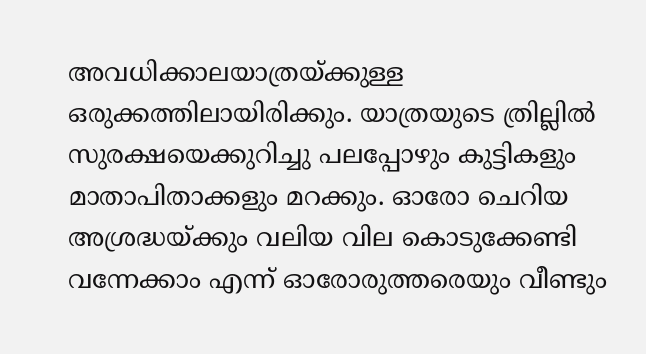അവധിക്കാലയാത്രയ്ക്കുള്ള ഒരുക്കത്തിലായിരിക്കും. യാത്രയുടെ ത്രില്ലിൽ സുരക്ഷയെക്കുറിച്ചു പലപ്പോഴും കുട്ടികളും മാതാപിതാക്കളും മറക്കും. ഓരോ ചെറിയ അശ്രദ്ധയ്ക്കും വലിയ വില കൊടുക്കേണ്ടി വന്നേക്കാം എന്ന് ഓരോരുത്തരെയും വീണ്ടും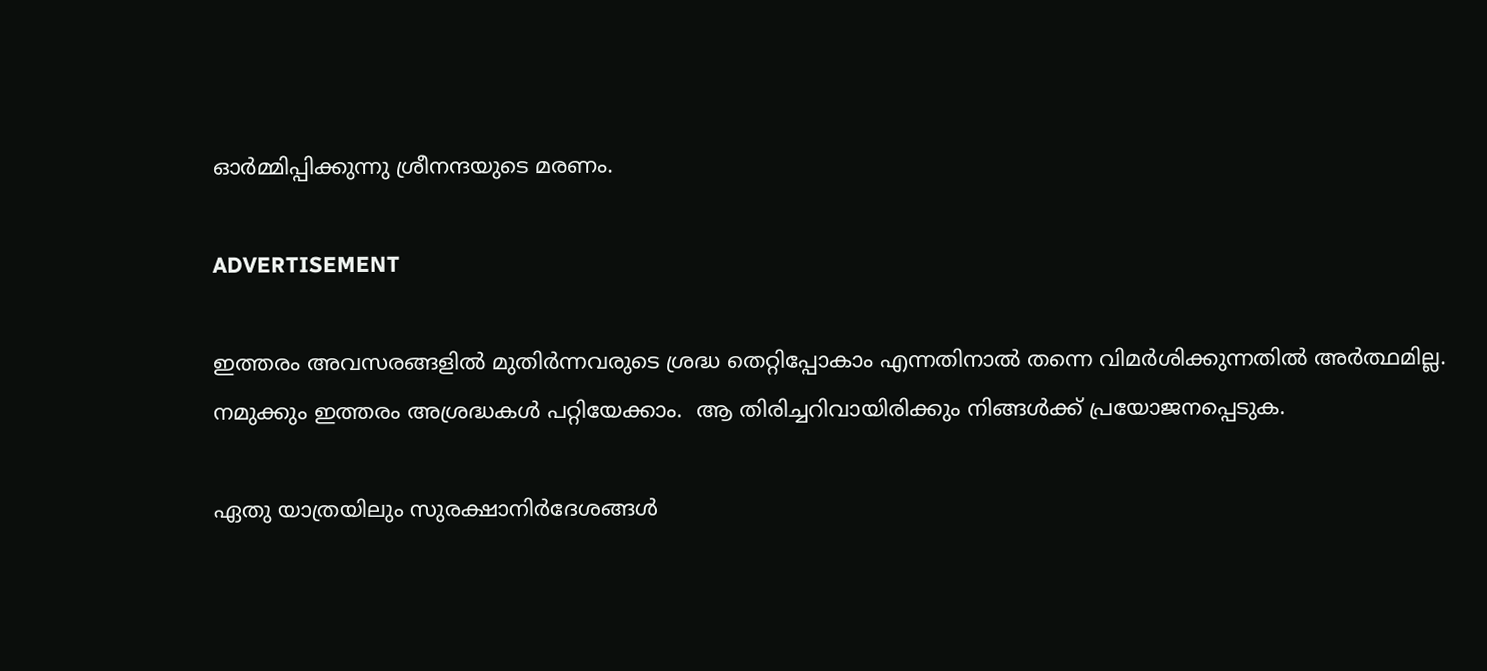ഓർമ്മിപ്പിക്കുന്നു ശ്രീനന്ദയുടെ മരണം.

ADVERTISEMENT

ഇത്തരം അവസരങ്ങളിൽ മുതിർന്നവരുടെ ശ്രദ്ധ തെറ്റിപ്പോകാം എന്നതിനാൽ തന്നെ വിമർശിക്കുന്നതിൽ അർത്ഥമില്ല.  നമുക്കും ഇത്തരം അശ്രദ്ധകൾ പറ്റിയേക്കാം.  ആ തിരിച്ചറിവായിരിക്കും നിങ്ങൾക്ക് പ്രയോജനപ്പെടുക.

ഏതു യാത്രയിലും സുരക്ഷാനിർദേശങ്ങൾ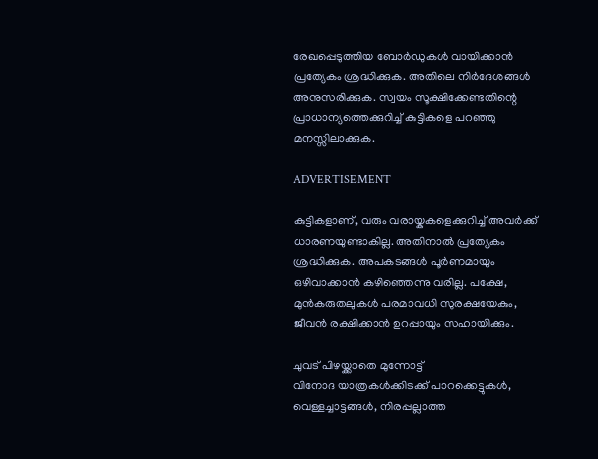രേഖപ്പെടുത്തിയ ബോർഡുകൾ വായിക്കാൻ പ്രത്യേകം ശ്രദ്ധിക്കുക. അതിലെ നിർദേശങ്ങൾ അനുസരിക്കുക. സ്വയം സൂക്ഷിക്കേണ്ടതിന്റെ പ്രാധാന്യത്തെക്കുറിച്ച് കുട്ടികളെ പറഞ്ഞു മനസ്സിലാക്കുക.

ADVERTISEMENT

കുട്ടികളാണ്, വരും വരായ്കകളെക്കുറിച്ച് അവർക്ക് ധാരണയുണ്ടാകില്ല. അതിനാൽ പ്രത്യേകം ശ്രദ്ധിക്കുക. അപകടങ്ങൾ പൂർണമായും ഒഴിവാക്കാൻ കഴിഞ്ഞെന്നു വരില്ല. പക്ഷേ, മുൻകരുതലുകൾ പരമാവധി സുരക്ഷയേകും,  ജീവൻ രക്ഷിക്കാൻ ഉറപ്പായും സഹായിക്കും.

ചുവട് പിഴയ്ക്കാതെ മുന്നോട്ട്
വിനോദ യാത്രകൾക്കിടക്ക് പാറക്കെട്ടുകൾ, വെള്ളച്ചാട്ടങ്ങൾ, നിരപ്പല്ലാത്ത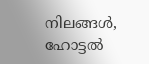നിലങ്ങൾ, ഹോട്ടൽ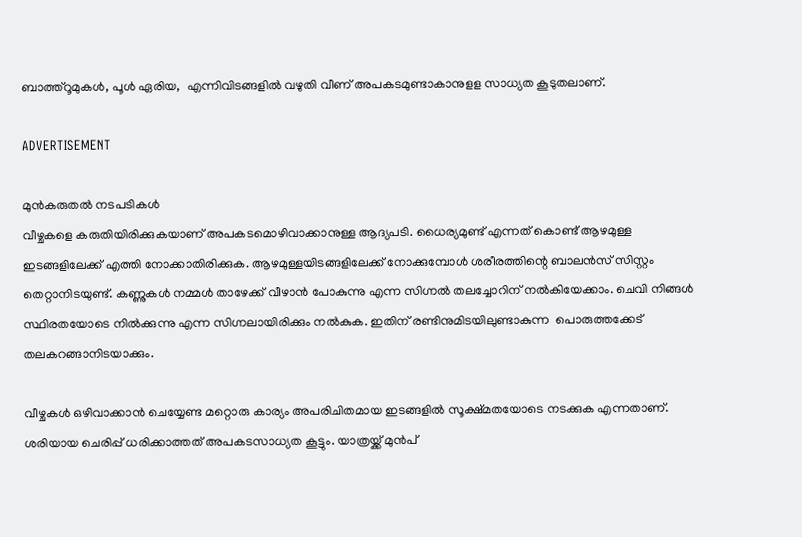ബാത്ത്‌റൂമുകൾ, പൂൾ ഏരിയ,  എന്നിവിടങ്ങളിൽ വഴുതി വീണ് അപകടമുണ്ടാകാനുളള സാധ്യത കൂടുതലാണ്.

ADVERTISEMENT

മുൻകരുതൽ നടപടികൾ
വീഴ്ചകളെ കരുതിയിരിക്കുകയാണ് അപകടമൊഴിവാക്കാനുള്ള ആദ്യപടി. ധൈര്യമുണ്ട് എന്നത് കൊണ്ട് ആഴമുള്ള ഇടങ്ങളിലേക്ക് എത്തി നോക്കാതിരിക്കുക. ആഴമുള്ളയിടങ്ങളിലേക്ക് നോക്കുമ്പോൾ ശരീരത്തിന്റെ ബാലൻസ് സിസ്റ്റം തെറ്റാനിടയുണ്ട്. കണ്ണുകൾ നമ്മൾ താഴേക്ക് വീഴാൻ പോകുന്നു എന്ന സിഗ്നൽ തലച്ചോറിന് നൽകിയേക്കാം. ചെവി നിങ്ങൾ സ്ഥിരതയോടെ നിൽക്കുന്നു എന്ന സിഗ്നലായിരിക്കും നൽകുക. ഇതിന് രണ്ടിനുമിടയിലുണ്ടാകുന്ന  പൊരുത്തക്കേട് തലകറങ്ങാനിടയാക്കും.

വീഴ്ചകൾ ഒഴിവാക്കാൻ ചെയ്യേണ്ട മറ്റൊരു കാര്യം അപരിചിതമായ ഇടങ്ങളിൽ സൂക്ഷ്മതയോടെ നടക്കുക എന്നതാണ്. ശരിയായ ചെരിപ്പ് ധരിക്കാത്തത് അപകടസാധ്യത കൂട്ടും. യാത്രയ്ക്ക് മുൻപ്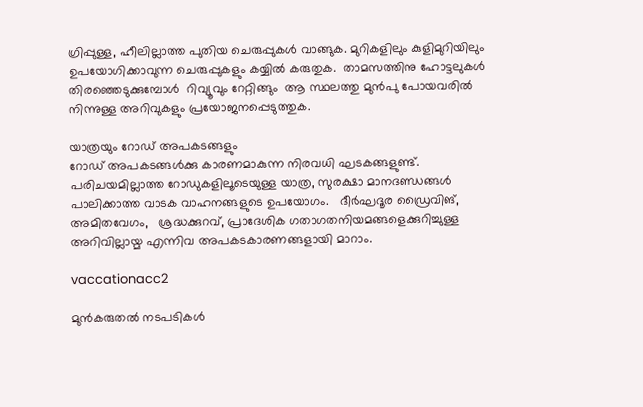ഗ്രിപ്പുള്ള, ഹീലില്ലാത്ത പുതിയ ചെരുപ്പുകൾ വാങ്ങുക. മുറികളിലും കുളിമുറിയിലും ഉപയോഗിക്കാവുന്ന ചെരുപ്പുകളും കയ്യിൽ കരുതുക.  താമസത്തിനു ഹോട്ടലുകൾ തിരഞ്ഞെടുക്കുമ്പോൾ  റിവ്യൂവും റേറ്റിങ്ങും  ആ സ്ഥലത്തു മുൻപു പോയവരിൽ നിന്നുള്ള അറിവുകളും പ്രയോജനപ്പെടുത്തുക.

യാത്രയും റോഡ് അപകടങ്ങളും
റോഡ് അപകടങ്ങൾക്കു കാരണമാകുന്ന നിരവധി ഘടകങ്ങളുണ്ട്. പരിചയമില്ലാത്ത റോഡുകളിലൂടെയുള്ള യാത്ര, സുരക്ഷാ മാനദണ്ഡങ്ങൾ പാലിക്കാത്ത വാടക വാഹനങ്ങളുടെ ഉപയോഗം.   ദീർഘദൂര ഡ്രൈവിങ്, അമിതവേഗം,   ശ്രദ്ധക്കുറവ്, പ്രാദേശിക ഗതാഗതനിയമങ്ങളെക്കുറിച്ചുള്ള അറിവില്ലായ്മ എന്നിവ അപകടകാരണങ്ങളായി മാറാം.

vaccationacc2

മുൻകരുതൽ നടപടികൾ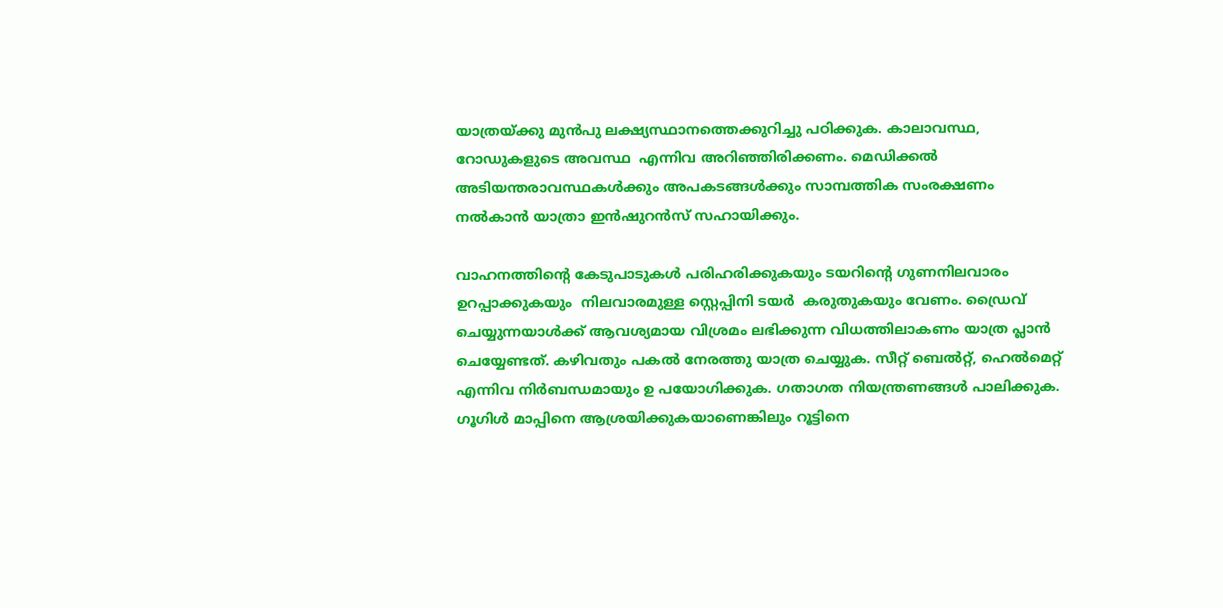യാത്രയ്ക്കു മുൻപു ലക്ഷ്യസ്ഥാനത്തെക്കുറിച്ചു പഠിക്കുക. കാലാവസ്ഥ, റോഡുകളുടെ അവസ്ഥ  എന്നിവ അറിഞ്ഞിരിക്കണം. മെഡിക്കൽ അടിയന്തരാവസ്ഥകൾക്കും അപകടങ്ങൾക്കും സാമ്പത്തിക സംരക്ഷണം നൽകാൻ യാത്രാ ഇൻഷുറൻസ് സഹായിക്കും.

വാഹനത്തിന്റെ കേടുപാടുകൾ പരിഹരിക്കുകയും ടയറിന്റെ ഗുണനിലവാരം ഉറപ്പാക്കുകയും  നിലവാരമുള്ള സ്റ്റെപ്പിനി ടയർ  കരുതുകയും വേണം. ഡ്രൈവ് ചെയ്യുന്നയാൾക്ക് ആവശ്യമായ വിശ്രമം ലഭിക്കുന്ന വിധത്തിലാകണം യാത്ര പ്ലാൻ ചെയ്യേണ്ടത്. കഴിവതും പകൽ നേരത്തു യാത്ര ചെയ്യുക. സീറ്റ് ബെൽറ്റ്, ഹെൽമെറ്റ് എന്നിവ നിർബന്ധമായും ഉ പയോഗിക്കുക. ഗതാഗത നിയന്ത്രണങ്ങൾ പാലിക്കുക. ഗൂഗിൾ മാപ്പിനെ ആശ്രയിക്കുകയാണെങ്കിലും റൂട്ടിനെ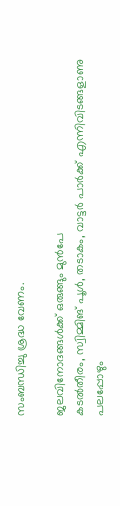സംബന്ധിച്ചു ശ്രദ്ധ വേണം.

ജലവിനോദങ്ങൾക്ക് ഒരുങ്ങും മുൻപേ
കടൽതീരം, സ്വിമ്മിങ് പൂൾ, തടാകം, വാട്ടർ പാർക്ക് എന്നിവിടങ്ങളാണു പലപ്പോഴും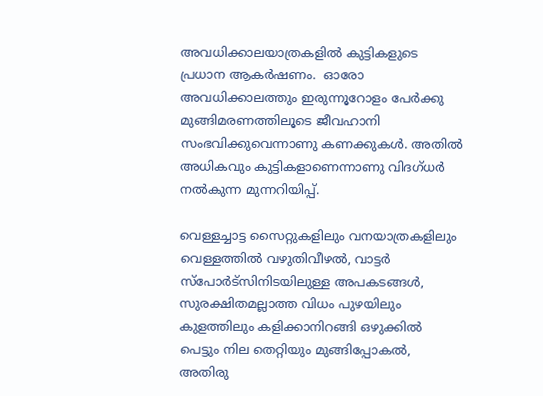അവധിക്കാലയാത്രകളിൽ കുട്ടികളുടെ പ്രധാന ആകർഷണം.  ഓരോ അവധിക്കാലത്തും ഇരുന്നൂറോളം പേർക്കു മുങ്ങിമരണത്തിലൂടെ ജീവഹാനി സംഭവിക്കുവെന്നാണു കണക്കുകൾ. അതിൽ അധികവും കുട്ടികളാണെന്നാണു വിദഗ്ധർ നൽകുന്ന മുന്നറിയിപ്പ്.

വെള്ളച്ചാട്ട സൈറ്റുകളിലും വനയാത്രകളിലും വെള്ളത്തിൽ വഴുതിവീഴൽ, വാട്ടർ സ്പോർട്സിനിടയിലുള്ള അപകടങ്ങൾ, സുരക്ഷിതമല്ലാത്ത വിധം പുഴയിലും കുളത്തിലും കളിക്കാനിറങ്ങി ഒഴുക്കിൽ പെട്ടും നില തെറ്റിയും മുങ്ങിപ്പോകൽ, അതിരു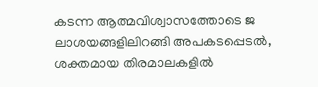കടന്ന ആത്മവിശ്വാസത്തോടെ ജ ലാശയങ്ങളിലിറങ്ങി അപകടപ്പെടൽ, ശക്തമായ തിരമാലകളിൽ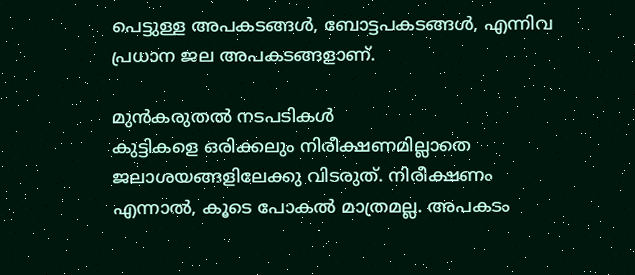പെട്ടുള്ള അപകടങ്ങൾ, ബോട്ടപകടങ്ങൾ, എന്നിവ പ്രധാന ജല അപകടങ്ങളാണ്.

മുൻകരുതൽ നടപടികൾ
കുട്ടികളെ ഒരിക്കലും നിരീക്ഷണമില്ലാതെ ജലാശയങ്ങളിലേക്കു വിടരുത്. നിരീക്ഷണം എന്നാൽ, കൂടെ പോകൽ മാത്രമല്ല. അപകടം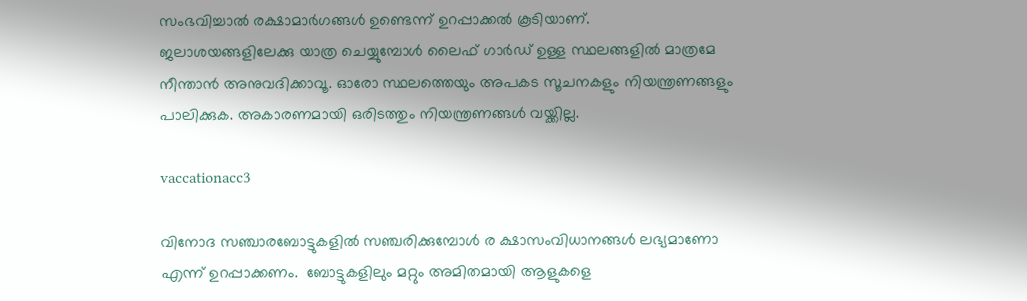സംഭവിച്ചാൽ രക്ഷാമാർഗങ്ങൾ ഉണ്ടെന്ന് ഉറപ്പാക്കൽ കൂടിയാണ്.
ജലാശയങ്ങളിലേക്കു യാത്ര ചെയ്യുമ്പോൾ ലൈഫ് ഗാർഡ് ഉള്ള സ്ഥലങ്ങളിൽ മാത്രമേ നീന്താൻ അനുവദിക്കാവൂ. ഓരോ സ്ഥലത്തെയും അപകട സൂചനകളും നിയന്ത്രണങ്ങളും പാലിക്കുക. അകാരണമായി ഒരിടത്തും നിയന്ത്രണങ്ങൾ വയ്ക്കില്ല.

vaccationacc3

വിനോദ സഞ്ചാരബോട്ടുകളിൽ സഞ്ചരിക്കുമ്പോൾ ര ക്ഷാസംവിധാനങ്ങൾ ലഭ്യമാണോ എന്ന് ഉറപ്പാക്കണം.  ബോട്ടുകളിലും മറ്റും അമിതമായി ആളുകളെ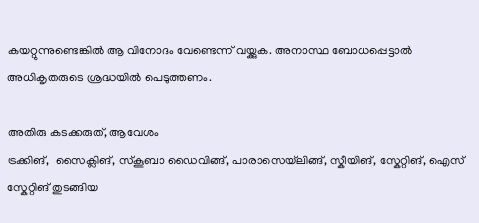കയറ്റുന്നുണ്ടെങ്കിൽ ആ വിനോദം വേണ്ടെന്ന് വയ്ക്കുക. അനാസ്ഥ ബോധപ്പെട്ടാൽ അധികൃതരുടെ ശ്രദ്ധയിൽ പെടുത്തണം.

അതിരു കടക്കരുത്, ആവേശം
ട്രക്കിങ്,  സൈക്ലിങ്, സ്കൂബാ ഡൈവിങ്ങ്, പാരാസെയ്‌ലിങ്ങ്, സ്കീയിങ്, സ്കേറ്റിങ്, ഐസ് സ്കേറ്റിങ് തുടങ്ങിയ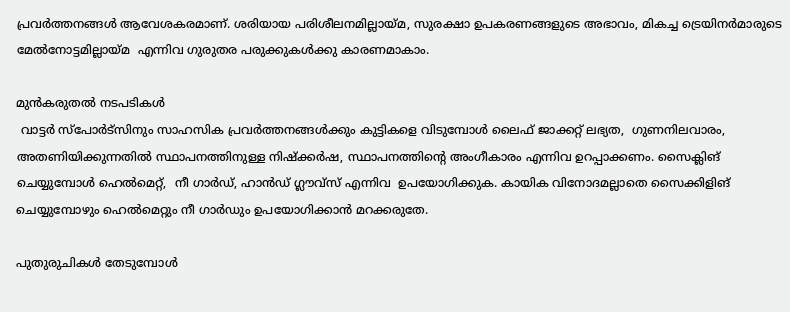പ്രവർത്തനങ്ങൾ ആവേശകരമാണ്. ശരിയായ പരിശീലനമില്ലായ്മ, സുരക്ഷാ ഉപകരണങ്ങളുടെ അഭാവം, മികച്ച ട്രെയിനർമാരുടെ മേൽനോട്ടമില്ലായ്മ  എന്നിവ ഗുരുതര പരുക്കുകൾക്കു കാരണമാകാം.

മുൻകരുതൽ നടപടികൾ
 വാട്ടർ സ്പോർട്സിനും സാഹസിക പ്രവർത്തനങ്ങൾക്കും കുട്ടികളെ വിടുമ്പോൾ ലൈഫ് ജാക്കറ്റ് ലഭ്യത,  ഗുണനിലവാരം, അതണിയിക്കുന്നതിൽ സ്ഥാപനത്തിനുള്ള നിഷ്ക്കർഷ, സ്ഥാപനത്തിന്റെ അംഗീകാരം എന്നിവ ഉറപ്പാക്കണം. സൈക്ലിങ് ചെയ്യുമ്പോൾ ഹെൽമെറ്റ്,  നീ ഗാർഡ്, ഹാൻഡ് ഗ്ലൗവ്സ് എന്നിവ  ഉപയോഗിക്കുക. കായിക വിനോദമല്ലാതെ സൈക്കിളിങ് ചെയ്യുമ്പോഴും ഹെൽമെറ്റും നീ ഗാർഡും ഉപയോഗിക്കാൻ മറക്കരുതേ.

പുതുരുചികൾ തേടുമ്പോൾ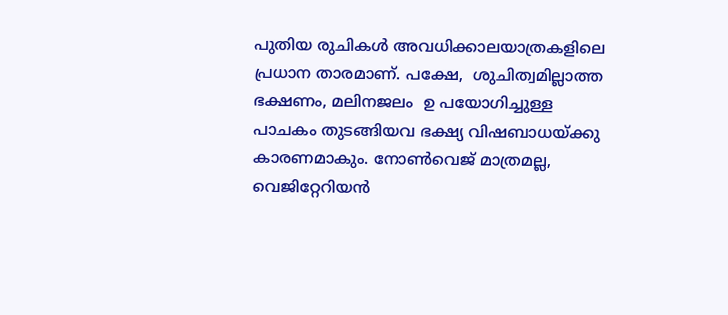പുതിയ രുചികൾ അവധിക്കാലയാത്രകളിലെ പ്രധാന താരമാണ്. പക്ഷേ,  ശുചിത്വമില്ലാത്ത ഭക്ഷണം, മലിനജലം  ഉ പയോഗിച്ചുള്ള പാചകം തുടങ്ങിയവ ഭക്ഷ്യ വിഷബാധയ്ക്കു കാരണമാകും. നോൺവെജ് മാത്രമല്ല, വെജിറ്റേറിയൻ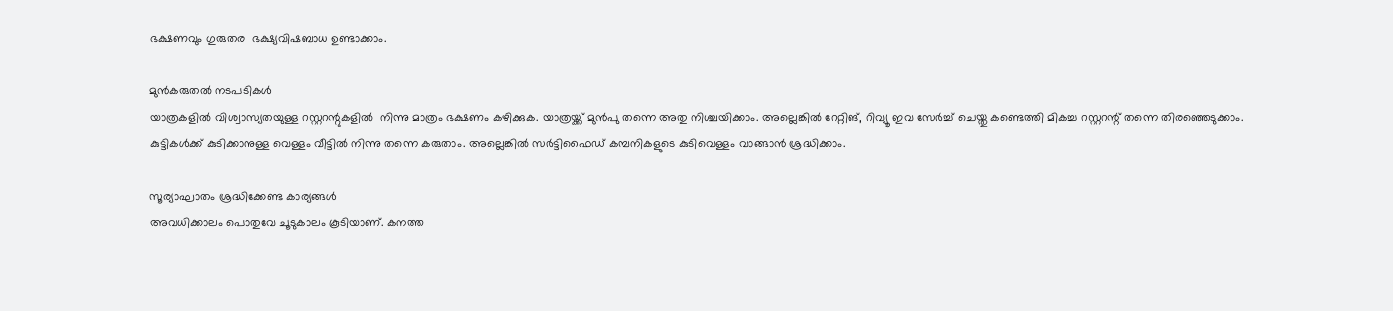ഭക്ഷണവും ഗുരുതര  ഭക്ഷ്യവിഷബാധ ഉണ്ടാക്കാം.

മുൻകരുതൽ നടപടികൾ
യാത്രകളിൽ വിശ്വാസ്യതയുള്ള റസ്റ്ററന്റുകളിൽ  നിന്നു മാത്രം ഭക്ഷണം കഴിക്കുക. യാത്രയ്ക്ക് മുൻപു തന്നെ അതു നിശ്ചയിക്കാം. അല്ലെങ്കിൽ റേറ്റിങ്, റിവ്യൂ ഇവ സേർച്ച് ചെയ്തു കണ്ടെത്തി മികച്ച റസ്റ്ററന്റ് തന്നെ തിരഞ്ഞെടുക്കാം. കുട്ടികൾക്ക് കുടിക്കാനുള്ള വെള്ളം വീട്ടിൽ നിന്നു തന്നെ കരുതാം. അല്ലെങ്കിൽ സർട്ടിഫൈഡ് കമ്പനികളുടെ കുടിവെള്ളം വാങ്ങാൻ ശ്രദ്ധിക്കാം.

സൂര്യാഘാതം ശ്രദ്ധിക്കേണ്ട കാര്യങ്ങൾ
അവധിക്കാലം പൊതുവേ ചൂടുകാലം കൂടിയാണ്. കനത്ത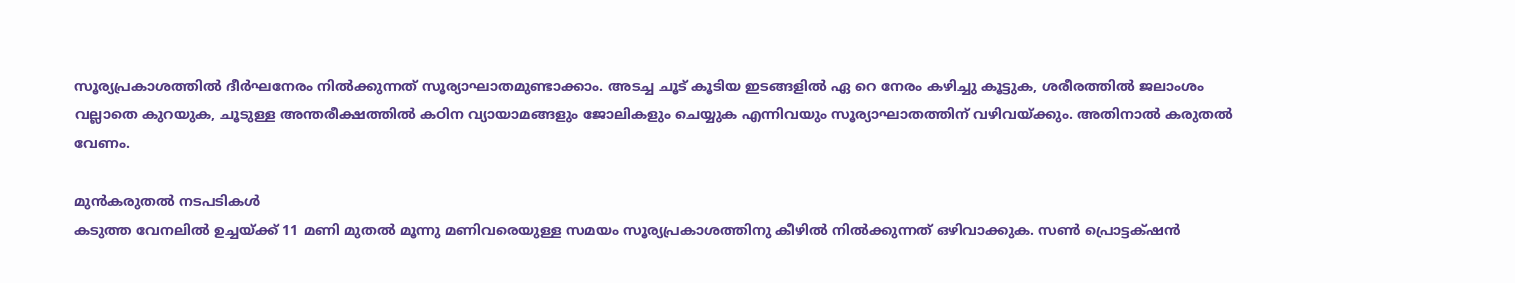സൂര്യപ്രകാശത്തിൽ ദീർഘനേരം നിൽക്കുന്നത് സൂര്യാഘാതമുണ്ടാക്കാം. അടച്ച ചൂട് കൂടിയ ഇടങ്ങളിൽ ഏ റെ നേരം കഴിച്ചു കൂട്ടുക, ശരീരത്തിൽ ജലാംശം വല്ലാതെ കുറയുക, ചൂടുള്ള അന്തരീക്ഷത്തിൽ കഠിന വ്യായാമങ്ങളും ജോലികളും ചെയ്യുക എന്നിവയും സൂര്യാഘാതത്തിന് വഴിവയ്ക്കും. അതിനാൽ കരുതൽ വേണം.

മുൻകരുതൽ നടപടികൾ
കടുത്ത വേനലിൽ ഉച്ചയ്ക്ക് 11 മണി മുതൽ മൂന്നു മണിവരെയുള്ള സമയം സൂര്യപ്രകാശത്തിനു കീഴിൽ നിൽക്കുന്നത് ഒഴിവാക്കുക. സൺ പ്രൊട്ടക്‌ഷൻ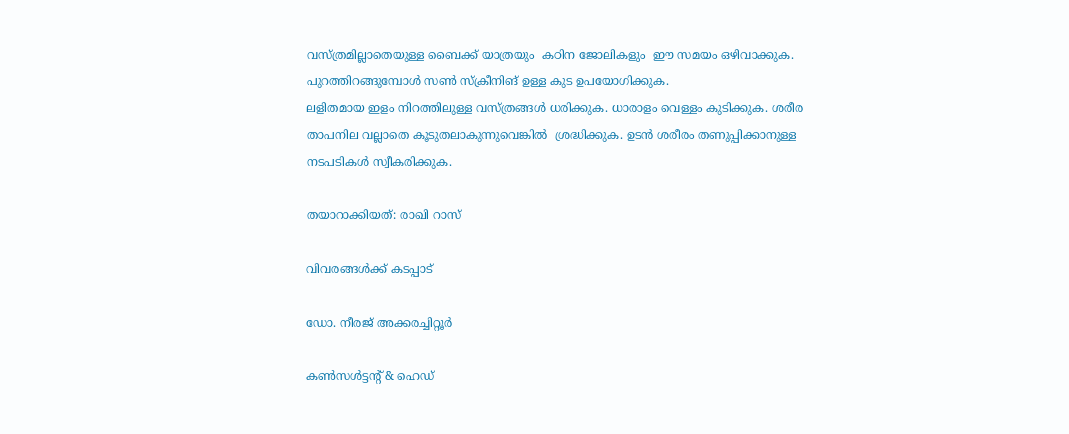വസ്ത്രമില്ലാതെയുള്ള ബൈക്ക് യാത്രയും  കഠിന ജോലികളും  ഈ സമയം ഒഴിവാക്കുക. പുറത്തിറങ്ങുമ്പോൾ സൺ സ്ക്രീനിങ് ഉള്ള കുട ഉപയോഗിക്കുക.
ലളിതമായ ഇളം നിറത്തിലുള്ള വസ്ത്രങ്ങൾ ധരിക്കുക. ധാരാളം വെള്ളം കുടിക്കുക. ശരീര താപനില വല്ലാതെ കൂടുതലാകുന്നുവെങ്കിൽ  ശ്രദ്ധിക്കുക. ഉടൻ ശരീരം തണുപ്പിക്കാനുള്ള നടപടികൾ സ്വീകരിക്കുക.

തയാറാക്കിയത്: രാഖി റാസ്

വിവരങ്ങൾക്ക് കടപ്പാട്

ഡോ. നീരജ് അക്കരച്ചിറ്റൂർ

കൺസൾട്ടന്റ് & ഹെഡ്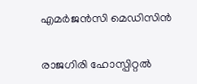എമർജൻസി മെഡിസിൻ

രാജഗിരി ഹോസ്പിറ്റൽ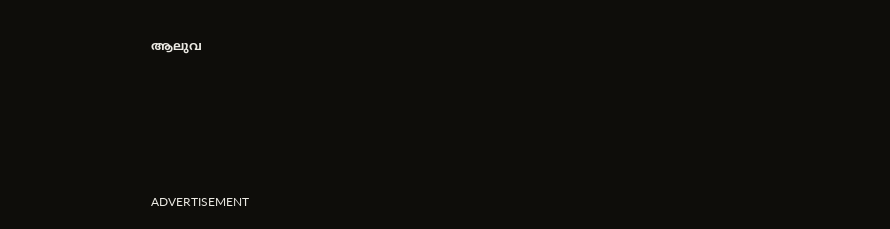ആലുവ






ADVERTISEMENT